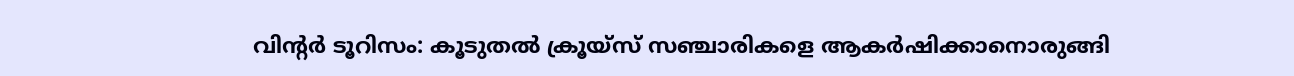വിന്റർ ടൂറിസം: കൂടുതൽ ക്രൂയ്‌സ് സഞ്ചാരികളെ ആകർഷിക്കാനൊരുങ്ങി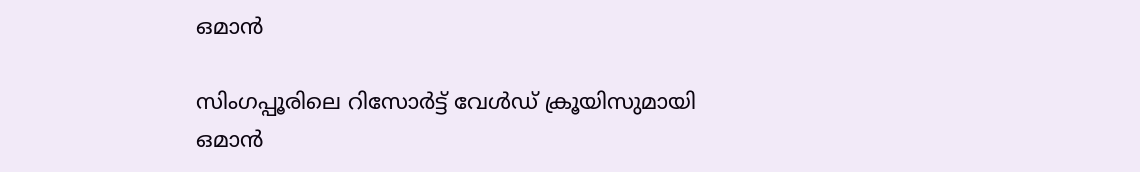ഒമാൻ

സിംഗപ്പൂരിലെ റിസോർട്ട് വേൾഡ് ക്രൂയിസുമായി ഒമാൻ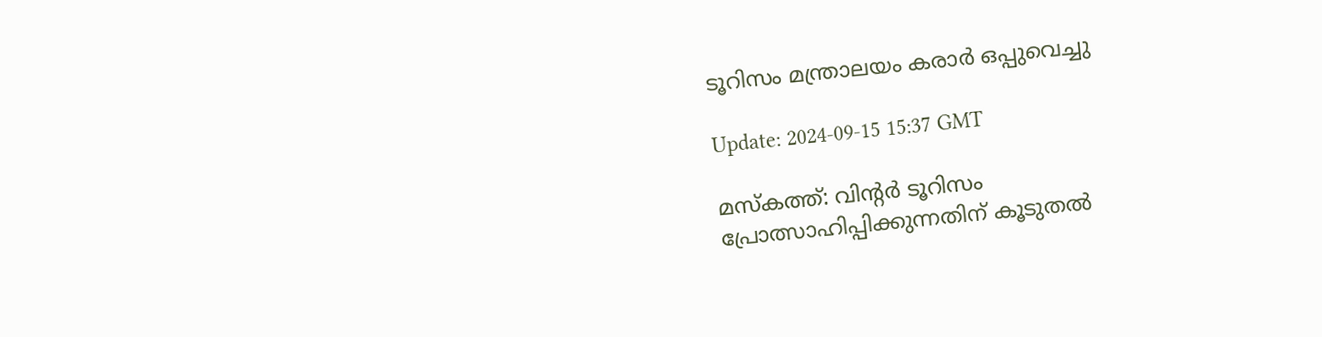ടൂറിസം മന്ത്രാലയം കരാർ ഒപ്പുവെച്ചു

Update: 2024-09-15 15:37 GMT

മസ്‌കത്ത്: വിന്റർ ടൂറിസം പ്രോത്സാഹിപ്പിക്കുന്നതിന് കൂടുതൽ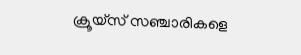ക്രൂയ്സ് സഞ്ചാരികളെ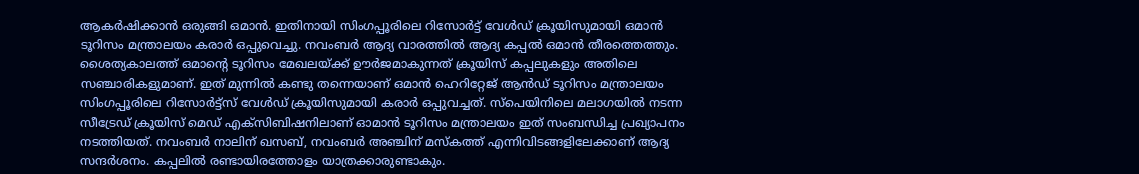ആകർഷിക്കാൻ ഒരുങ്ങി ഒമാൻ. ഇതിനായി സിംഗപ്പൂരിലെ റിസോർട്ട് വേൾഡ് ക്രൂയിസുമായി ഒമാൻ ടൂറിസം മന്ത്രാലയം കരാർ ഒപ്പുവെച്ചു. നവംബർ ആദ്യ വാരത്തിൽ ആദ്യ കപ്പൽ ഒമാൻ തീരത്തെത്തും. ശൈത്യകാലത്ത് ഒമാന്റെ ടൂറിസം മേഖലയ്ക്ക് ഊർജമാകുന്നത് ക്രൂയിസ് കപ്പലുകളും അതിലെ സഞ്ചാരികളുമാണ്. ഇത് മുന്നിൽ കണ്ടു തന്നെയാണ് ഒമാൻ ഹെറിറ്റേജ് ആൻഡ് ടൂറിസം മന്ത്രാലയം സിംഗപ്പൂരിലെ റിസോർട്ട്‌സ് വേൾഡ് ക്രൂയിസുമായി കരാർ ഒപ്പുവച്ചത്. സ്‌പെയിനിലെ മലാഗയിൽ നടന്ന സീട്രേഡ് ക്രൂയിസ് മെഡ് എക്‌സിബിഷനിലാണ് ഓമാൻ ടൂറിസം മന്ത്രാലയം ഇത് സംബന്ധിച്ച പ്രഖ്യാപനം നടത്തിയത്. നവംബർ നാലിന് ഖസബ്, നവംബർ അഞ്ചിന് മസ്‌കത്ത് എന്നിവിടങ്ങളിലേക്കാണ് ആദ്യ സന്ദർശനം. കപ്പലിൽ രണ്ടായിരത്തോളം യാത്രക്കാരുണ്ടാകും.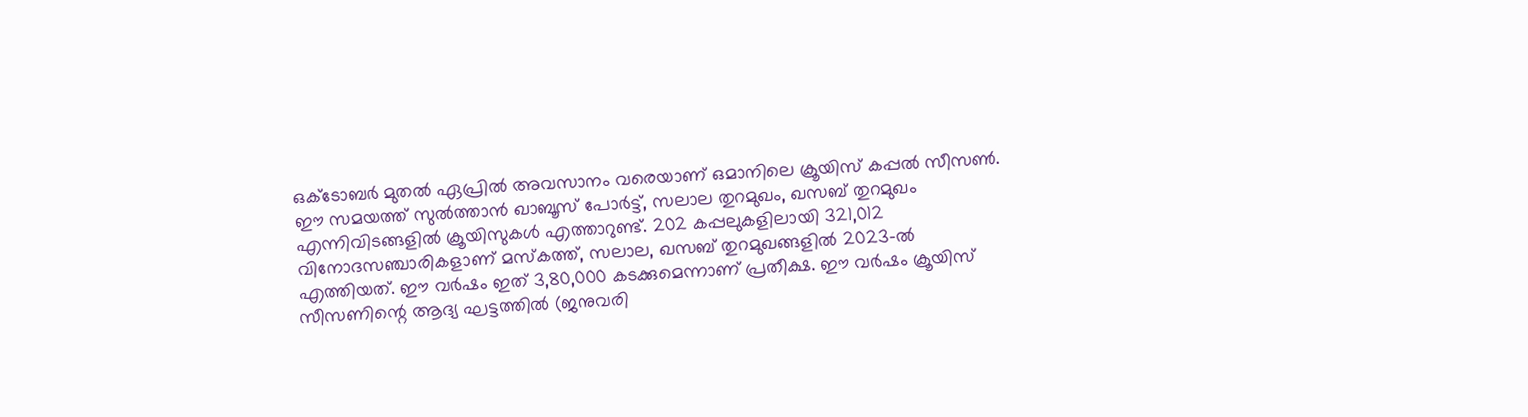ഒക്ടോബർ മുതൽ ഏപ്രിൽ അവസാനം വരെയാണ് ഒമാനിലെ ക്രൂയിസ് കപ്പൽ സീസൺ. ഈ സമയത്ത് സുൽത്താൻ ഖാബൂസ് പോർട്ട്, സലാല തുറമുഖം, ഖസബ് തുറമുഖം എന്നിവിടങ്ങളിൽ ക്രൂയിസുകൾ എത്താറുണ്ട്. 202 കപ്പലുകളിലായി 321,012 വിനോദസഞ്ചാരികളാണ് മസ്‌കത്ത്, സലാല, ഖസബ് തുറമുഖങ്ങളിൽ 2023-ൽ എത്തിയത്. ഈ വർഷം ഇത് 3,80,000 കടക്കുമെന്നാണ് പ്രതീക്ഷ. ഈ വർഷം ക്രൂയിസ് സീസണിന്റെ ആദ്യ ഘട്ടത്തിൽ (ജനുവരി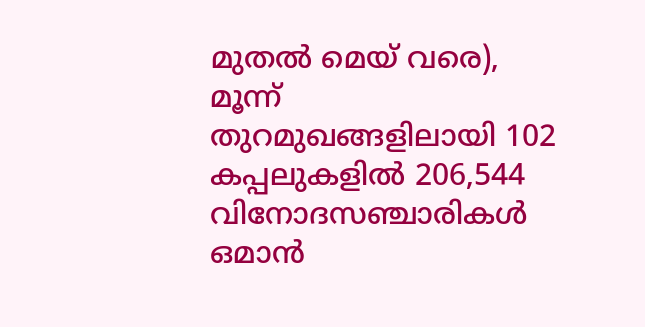മുതൽ മെയ് വരെ), മൂന്ന് തുറമുഖങ്ങളിലായി 102 കപ്പലുകളിൽ 206,544 വിനോദസഞ്ചാരികൾ ഒമാൻ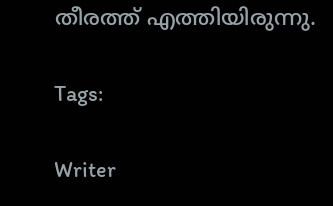തീരത്ത് എത്തിയിരുന്നു.

Tags:

Writer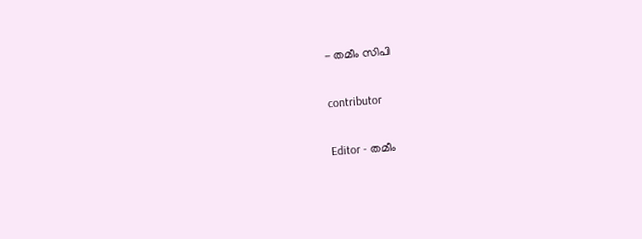- തമീം സിപി

contributor

Editor - തമീം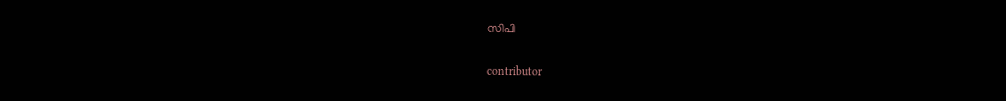സിപി

contributor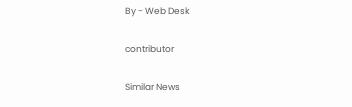By - Web Desk

contributor

Similar News